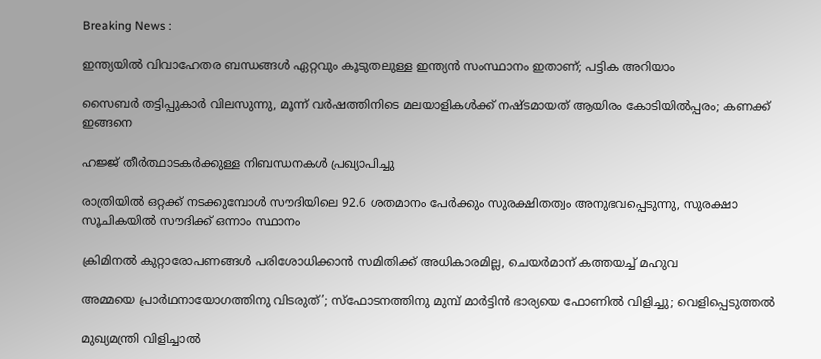Breaking News :

ഇന്ത്യയില്‍ വിവാഹേതര ബന്ധങ്ങള്‍ ഏറ്റവും കൂടുതലുള്ള ഇന്ത്യന്‍ സംസ്ഥാനം ഇതാണ്; പട്ടിക അറിയാം

സൈബര്‍ തട്ടിപ്പുകാര്‍ വിലസുന്നു, മൂന്ന് വര്‍ഷത്തിനിടെ മലയാളികള്‍ക്ക് നഷ്ടമായത് ആയിരം കോടിയില്‍പ്പരം; കണക്ക് ഇങ്ങനെ

ഹജ്ജ് തീർത്ഥാടകർക്കുള്ള നിബന്ധനകൾ പ്രഖ്യാപിച്ചു

രാത്രിയിൽ ഒറ്റക്ക് നടക്കുമ്പോൾ സൗദിയിലെ 92.6 ശതമാനം പേർക്കും സുരക്ഷിതത്വം അനുഭവപ്പെടുന്നു, സുരക്ഷാ സൂചികയിൽ സൗദിക്ക് ഒന്നാം സ്ഥാനം

ക്രിമിനല്‍ കുറ്റാരോപണങ്ങള്‍ പരിശോധിക്കാന്‍ സമിതിക്ക്‌ അധികാരമില്ല, ചെയര്‍മാന്‌ കത്തയച്ച് മഹുവ

അമ്മയെ പ്രാര്‍ഥനായോഗത്തിനു വിടരുത്’; സ്‌ഫോടനത്തിനു മുമ്പ് മാര്‍ട്ടിന്‍ ഭാര്യയെ ഫോണില്‍ വിളിച്ചു; വെളിപ്പെടുത്തല്‍

മുഖ്യമന്ത്രി വിളിച്ചാല്‍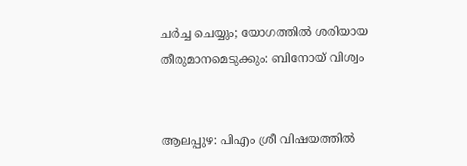ചര്‍ച്ച ചെയ്യും; യോഗത്തില്‍ ശരിയായ തീരുമാനമെടുക്കും: ബിനോയ് വിശ്വം


ആലപ്പുഴ: പിഎം ശ്രീ വിഷയത്തില്‍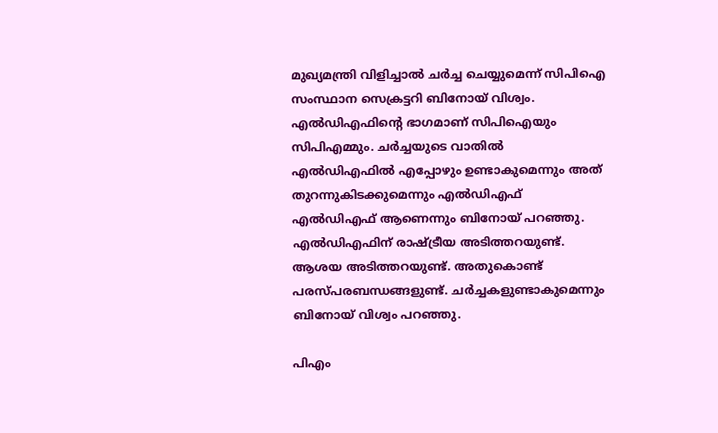മുഖ്യമന്ത്രി വിളിച്ചാല്‍ ചര്‍ച്ച ചെയ്യുമെന്ന് സിപിഐ സംസ്ഥാന സെക്രട്ടറി ബിനോയ് വിശ്വം. എല്‍ഡിഎഫിന്റെ ഭാഗമാണ് സിപിഐയും സിപിഎമ്മും. ചര്‍ച്ചയുടെ വാതില്‍ എല്‍ഡിഎഫില്‍ എപ്പോഴും ഉണ്ടാകുമെന്നും അത് തുറന്നുകിടക്കുമെന്നും എല്‍ഡിഎഫ് എല്‍ഡിഎഫ് ആണെന്നും ബിനോയ് പറഞ്ഞു. എല്‍ഡിഎഫിന് രാഷ്ട്രീയ അടിത്തറയുണ്ട്. ആശയ അടിത്തറയുണ്ട്. അതുകൊണ്ട് പരസ്പരബന്ധങ്ങളുണ്ട്. ചര്‍ച്ചകളുണ്ടാകുമെന്നും ബിനോയ് വിശ്വം പറഞ്ഞു.

പിഎം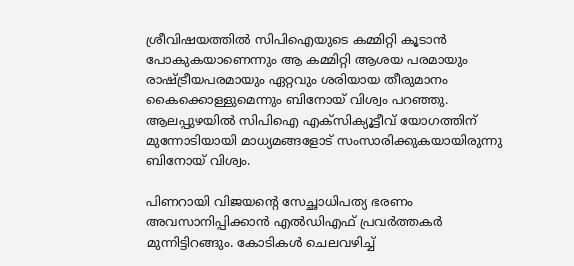ശ്രീവിഷയത്തില്‍ സിപിഐയുടെ കമ്മിറ്റി കൂടാന്‍ പോകുകയാണെന്നും ആ കമ്മിറ്റി ആശയ പരമായും രാഷ്ട്രീയപരമായും ഏറ്റവും ശരിയായ തീരുമാനം കൈക്കൊള്ളുമെന്നും ബിനോയ് വിശ്വം പറഞ്ഞു. ആലപ്പുഴയില്‍ സിപിഐ എക്‌സിക്യൂട്ടീവ് യോഗത്തിന് മുന്നോടിയായി മാധ്യമങ്ങളോട് സംസാരിക്കുകയായിരുന്നു ബിനോയ് വിശ്വം.

പിണറായി വിജയന്റെ സേച്ഛാധിപത്യ ഭരണം അവസാനിപ്പിക്കാന്‍ എല്‍ഡിഎഫ് പ്രവര്‍ത്തകര്‍ മുന്നിട്ടിറങ്ങും. കോടികള്‍ ചെലവഴിച്ച്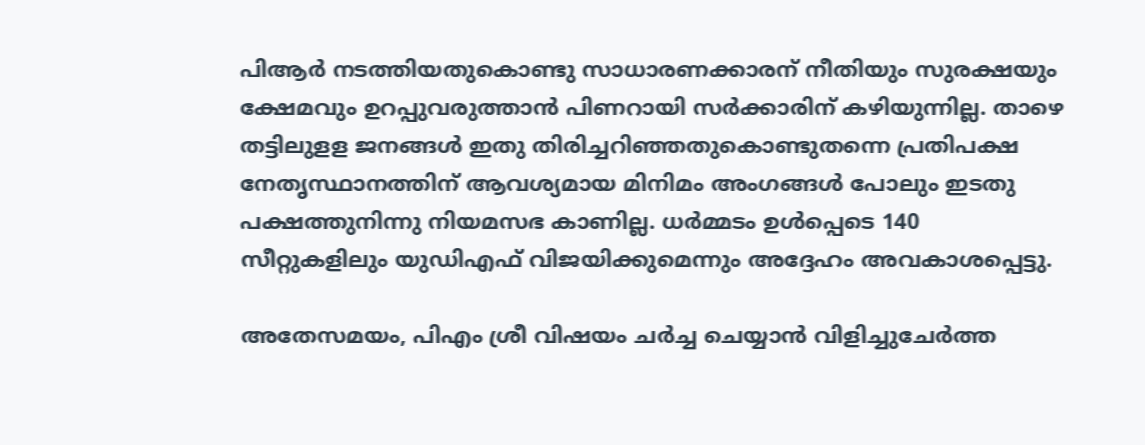പിആര്‍ നടത്തിയതുകൊണ്ടു സാധാരണക്കാരന് നീതിയും സുരക്ഷയും ക്ഷേമവും ഉറപ്പുവരുത്താന്‍ പിണറായി സര്‍ക്കാരിന് കഴിയുന്നില്ല. താഴെ തട്ടിലുളള ജനങ്ങള്‍ ഇതു തിരിച്ചറിഞ്ഞതുകൊണ്ടുതന്നെ പ്രതിപക്ഷ നേതൃസ്ഥാനത്തിന് ആവശ്യമായ മിനിമം അംഗങ്ങള്‍ പോലും ഇടതു പക്ഷത്തുനിന്നു നിയമസഭ കാണില്ല. ധര്‍മ്മടം ഉള്‍പ്പെടെ 140 സീറ്റുകളിലും യുഡിഎഫ് വിജയിക്കുമെന്നും അദ്ദേഹം അവകാശപ്പെട്ടു.

അതേസമയം, പിഎം ശ്രീ വിഷയം ചര്‍ച്ച ചെയ്യാന്‍ വിളിച്ചുചേര്‍ത്ത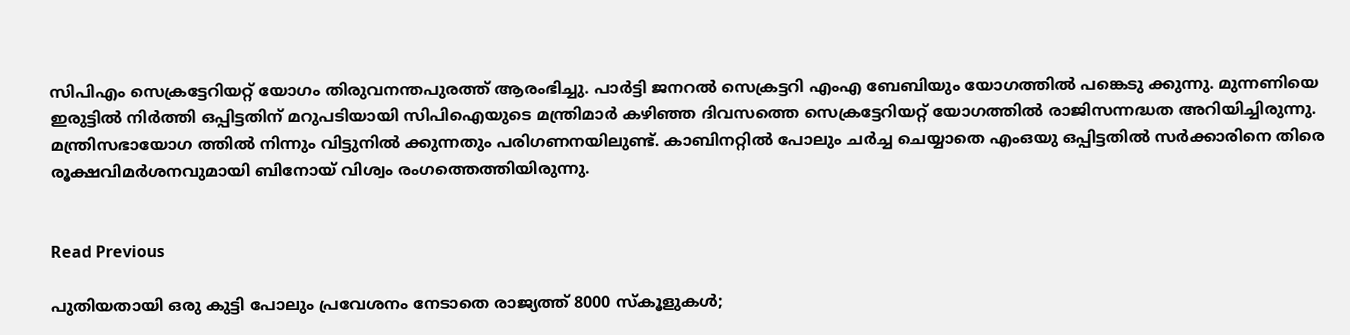സിപിഎം സെക്രട്ടേറിയറ്റ് യോഗം തിരുവനന്തപുരത്ത് ആരംഭിച്ചു. പാര്‍ട്ടി ജനറല്‍ സെക്രട്ടറി എംഎ ബേബിയും യോഗത്തില്‍ പങ്കെടു ക്കുന്നു. മുന്നണിയെ ഇരുട്ടില്‍ നിര്‍ത്തി ഒപ്പിട്ടതിന് മറുപടിയായി സിപിഐയുടെ മന്ത്രിമാര്‍ കഴിഞ്ഞ ദിവസത്തെ സെക്രട്ടേറിയറ്റ് യോഗത്തില്‍ രാജിസന്നദ്ധത അറിയിച്ചിരുന്നു. മന്ത്രിസഭായോഗ ത്തില്‍ നിന്നും വിട്ടുനില്‍ ക്കുന്നതും പരിഗണനയിലുണ്ട്. കാബിനറ്റില്‍ പോലും ചര്‍ച്ച ചെയ്യാതെ എംഒയു ഒപ്പിട്ടതില്‍ സര്‍ക്കാരിനെ തിരെ രൂക്ഷവിമര്‍ശനവുമായി ബിനോയ് വിശ്വം രംഗത്തെത്തിയിരുന്നു.


Read Previous

പുതിയതായി ഒരു കുട്ടി പോലും പ്രവേശനം നേടാതെ രാജ്യത്ത് 8000 സ്‌കൂളുകള്‍;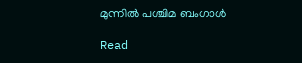മുന്നില്‍ പശ്ചിമ ബംഗാള്‍

Read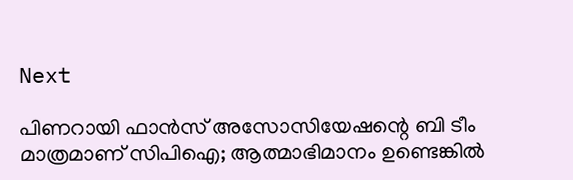Next

പിണറായി ഫാന്‍സ് അസോസിയേഷന്റെ ബി ടീം മാത്രമാണ് സിപിഐ; ആത്മാഭിമാനം ഉണ്ടെങ്കില്‍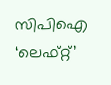സിപിഐ ‘ലെഫ്റ്റ്’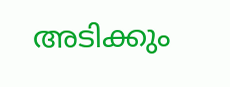അടിക്കും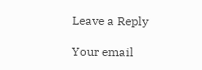Leave a Reply

Your email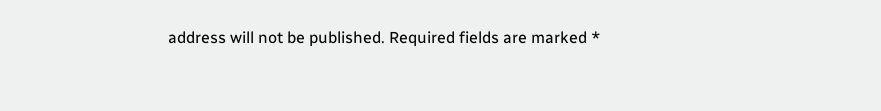address will not be published. Required fields are marked *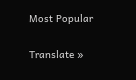Most Popular

Translate »